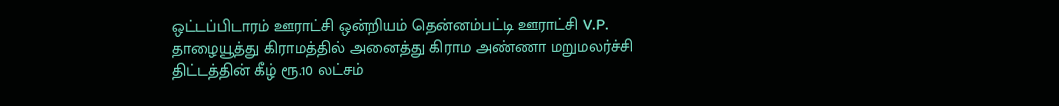ஒட்டப்பிடாரம் ஊராட்சி ஒன்றியம் தென்னம்பட்டி ஊராட்சி V.P. தாழையூத்து கிராமத்தில் அனைத்து கிராம அண்ணா மறுமலர்ச்சி திட்டத்தின் கீழ் ரூ.10 லட்சம்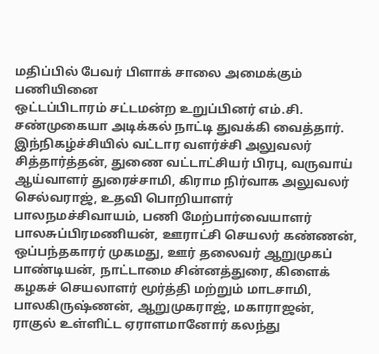மதிப்பில் பேவர் பிளாக் சாலை அமைக்கும் பணியினை
ஒட்டப்பிடாரம் சட்டமன்ற உறுப்பினர் எம்.சி. சண்முகையா அடிக்கல் நாட்டி துவக்கி வைத்தார்.
இந்நிகழ்ச்சியில் வட்டார வளர்ச்சி அலுவலர் சித்தார்த்தன், துணை வட்டாட்சியர் பிரபு, வருவாய் ஆய்வாளர் துரைச்சாமி, கிராம நிர்வாக அலுவலர் செல்வராஜ், உதவி பொறியாளர் பாலநமச்சிவாயம், பணி மேற்பார்வையாளர் பாலசுப்பிரமணியன், ஊராட்சி செயலர் கண்ணன், ஒப்பந்தகாரர் முகமது, ஊர் தலைவர் ஆறுமுகப் பாண்டியன், நாட்டாமை சின்னத்துரை, கிளைக் கழகச் செயலாளர் மூர்த்தி மற்றும் மாடசாமி, பாலகிருஷ்ணன், ஆறுமுகராஜ், மகாராஜன்,
ராகுல் உள்ளிட்ட ஏராளமானோர் கலந்து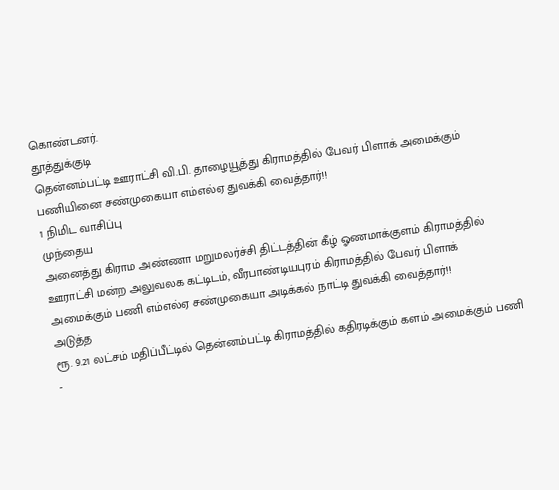கொண்டனர்.
தூத்துக்குடி
தென்னம்பட்டி ஊராட்சி வி.பி. தாழையூத்து கிராமத்தில் பேவர் பிளாக் அமைக்கும் பணியினை சண்முகையா எம்எல்ஏ துவக்கி வைத்தார்!!
1 நிமிட வாசிப்பு
முந்தைய
அனைத்து கிராம அண்ணா மறுமலர்ச்சி திட்டத்தின் கீழ் ஓணமாக்குளம் கிராமத்தில் ஊராட்சி மன்ற அலுவலக கட்டிடம், வீரபாண்டியபுரம் கிராமத்தில் பேவர் பிளாக் அமைக்கும் பணி எம்எல்ஏ சண்முகையா அடிக்கல் நாட்டி துவக்கி வைத்தார்!!
அடுத்த
ரூ. 9.21 லட்சம் மதிப்பீட்டில் தென்னம்பட்டி கிராமத்தில் கதிரடிக்கும் களம் அமைக்கும் பணி -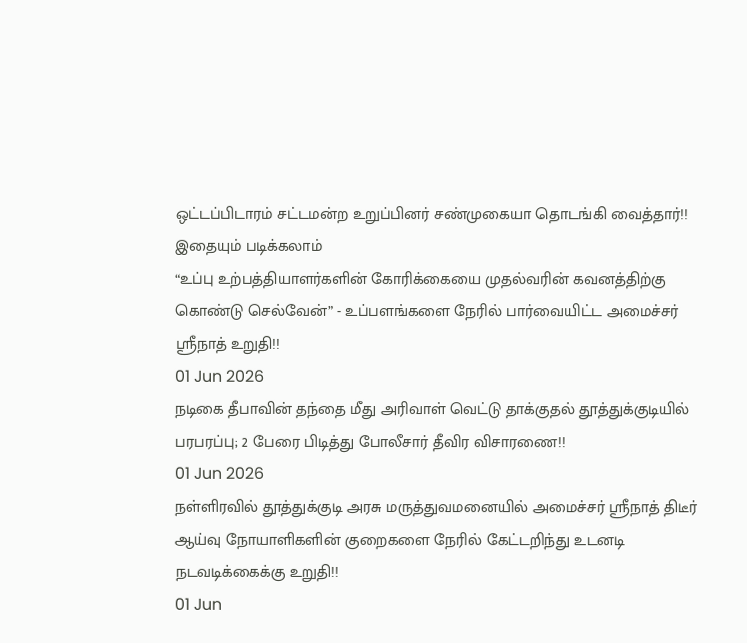ஒட்டப்பிடாரம் சட்டமன்ற உறுப்பினர் சண்முகையா தொடங்கி வைத்தார்!!
இதையும் படிக்கலாம்
“உப்பு உற்பத்தியாளர்களின் கோரிக்கையை முதல்வரின் கவனத்திற்கு கொண்டு செல்வேன்” - உப்பளங்களை நேரில் பார்வையிட்ட அமைச்சர் ஸ்ரீநாத் உறுதி!!
01 Jun 2026
நடிகை தீபாவின் தந்தை மீது அரிவாள் வெட்டு தாக்குதல் தூத்துக்குடியில் பரபரப்பு; 2 பேரை பிடித்து போலீசார் தீவிர விசாரணை!!
01 Jun 2026
நள்ளிரவில் தூத்துக்குடி அரசு மருத்துவமனையில் அமைச்சர் ஸ்ரீநாத் திடீர் ஆய்வு நோயாளிகளின் குறைகளை நேரில் கேட்டறிந்து உடனடி நடவடிக்கைக்கு உறுதி!!
01 Jun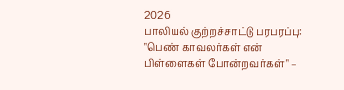2026
பாலியல் குற்றச்சாட்டு பரபரப்பு: "பெண் காவலர்கள் என் பிள்ளைகள் போன்றவர்கள்" –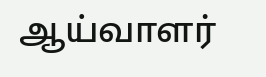ஆய்வாளர்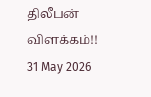திலீபன் விளக்கம்!!
31 May 2026